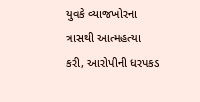યુવકે વ્યાજખોરના ત્રાસથી આત્મહત્યા કરી, આરોપીની ધરપકડ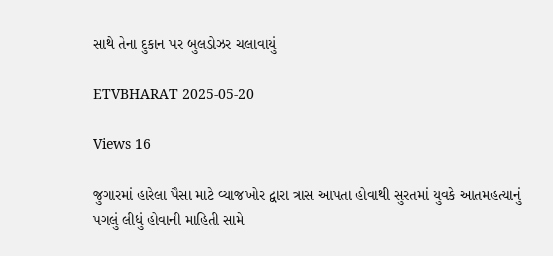સાથે તેના દુકાન પર બુલડોઝર ચલાવાયું

ETVBHARAT 2025-05-20

Views 16

જુગારમાં હારેલા પૈસા માટે વ્યાજખોર દ્વારા ત્રાસ આપતા હોવાથી સુરતમાં યુવકે આતમહત્યાનું પગલું લીધું હોવાની માહિતી સામે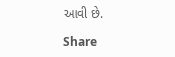આવી છે.

Share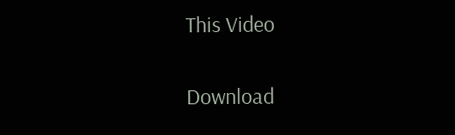This Video


Download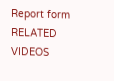Report form
RELATED VIDEOS